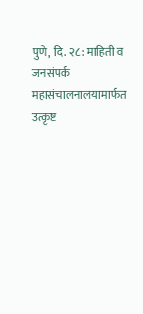पुणे, दि. २८: माहिती व जनसंपर्क महासंचालनालयामार्फत उत्कृष्ट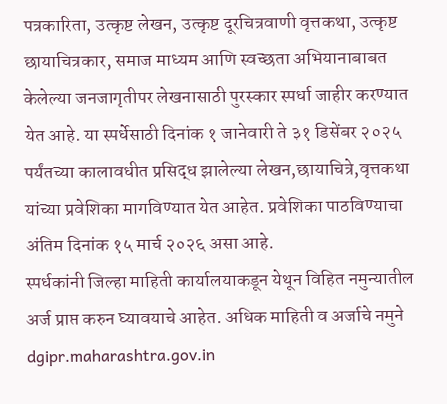पत्रकारिता, उत्कृष्ट लेखन, उत्कृष्ट दूरचित्रवाणी वृत्तकथा, उत्कृष्ट छायाचित्रकार, समाज माध्यम आणि स्वच्छता अभियानाबाबत केलेल्या जनजागृतीपर लेखनासाठी पुरस्कार स्पर्धा जाहीर करण्यात येत आहे. या स्पर्धेसाठी दिनांक १ जानेवारी ते ३१ डिसेंबर २०२५ पर्यंतच्या कालावधीत प्रसिद्ध झालेल्या लेखन,छायाचित्रे,वृत्तकथा यांच्या प्रवेशिका मागविण्यात येत आहेत. प्रवेशिका पाठविण्याचा अंतिम दिनांक १५ मार्च २०२६ असा आहे.
स्पर्धकांनी जिल्हा माहिती कार्यालयाकडून येथून विहित नमुन्यातील अर्ज प्राप्त करुन घ्यावयाचे आहेत. अधिक माहिती व अर्जाचे नमुने dgipr.maharashtra.gov.in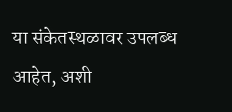या संकेतस्थळावर उपलब्ध आहेत, अशी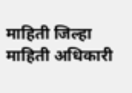माहिती जिल्हा माहिती अधिकारी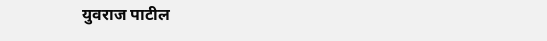युवराज पाटील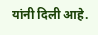यांनी दिली आहे.